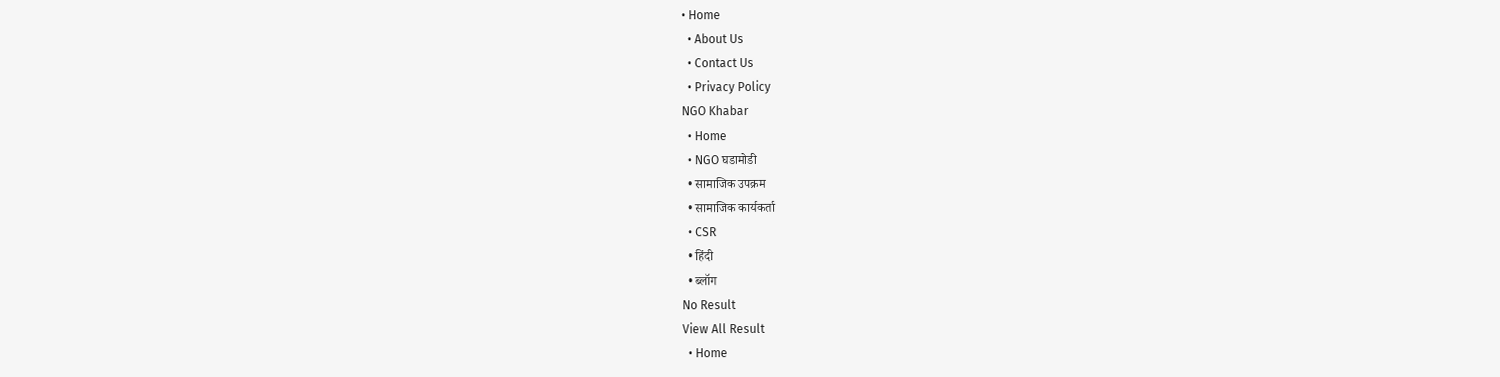• Home
  • About Us
  • Contact Us
  • Privacy Policy
NGO Khabar
  • Home
  • NGO घडामोडी
  • सामाजिक उपक्रम
  • सामाजिक कार्यकर्ता
  • CSR
  • हिंदी
  • ब्लॉग
No Result
View All Result
  • Home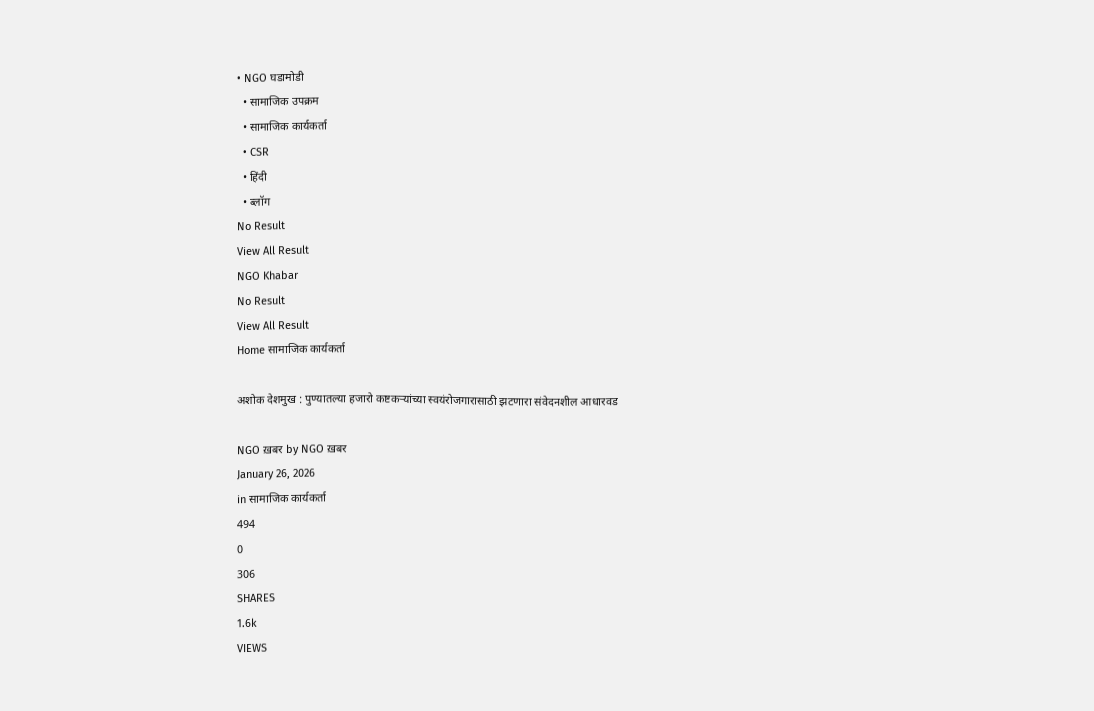• NGO घडामोडी
  • सामाजिक उपक्रम
  • सामाजिक कार्यकर्ता
  • CSR
  • हिंदी
  • ब्लॉग
No Result
View All Result
NGO Khabar
No Result
View All Result
Home सामाजिक कार्यकर्ता

अशोक देशमुख : पुण्यातल्या हजारो कष्टकऱ्यांच्या स्वयंरोजगारासाठी झटणारा संवेदनशील आधारवड

NGO ख़बर by NGO ख़बर
January 26, 2026
in सामाजिक कार्यकर्ता
494
0
306
SHARES
1.6k
VIEWS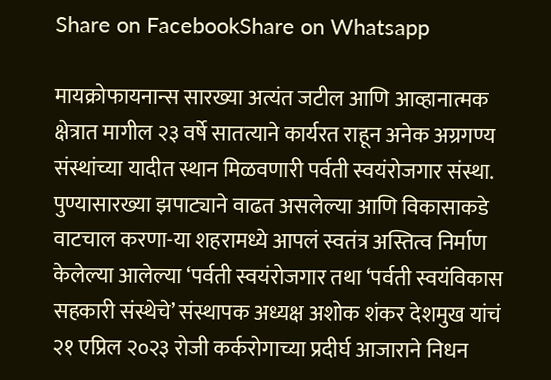Share on FacebookShare on Whatsapp

मायक्रोफायनान्स सारख्या अत्यंत जटील आणि आव्हानात्मक क्षेत्रात मागील २३ वर्षे सातत्याने कार्यरत राहून अनेक अग्रगण्य संस्थांच्या यादीत स्थान मिळवणारी पर्वती स्वयंरोजगार संस्था. पुण्यासारख्या झपाट्याने वाढत असलेल्या आणि विकासाकडे वाटचाल करणा-या शहरामध्ये आपलं स्वतंत्र अस्तित्व निर्माण केलेल्या आलेल्या ‘पर्वती स्वयंरोजगार तथा ‘पर्वती स्वयंविकास सहकारी संस्थेचे’ संस्थापक अध्यक्ष अशोक शंकर देशमुख यांचं २१ एप्रिल २०२३ रोजी कर्करोगाच्या प्रदीर्घ आजाराने निधन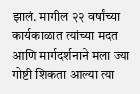झालं. मागील २२ वर्षांच्या कार्यकाळात त्यांच्या मदत आणि मार्गदर्शनाने मला ज्या गोष्टी शिकता आल्या त्या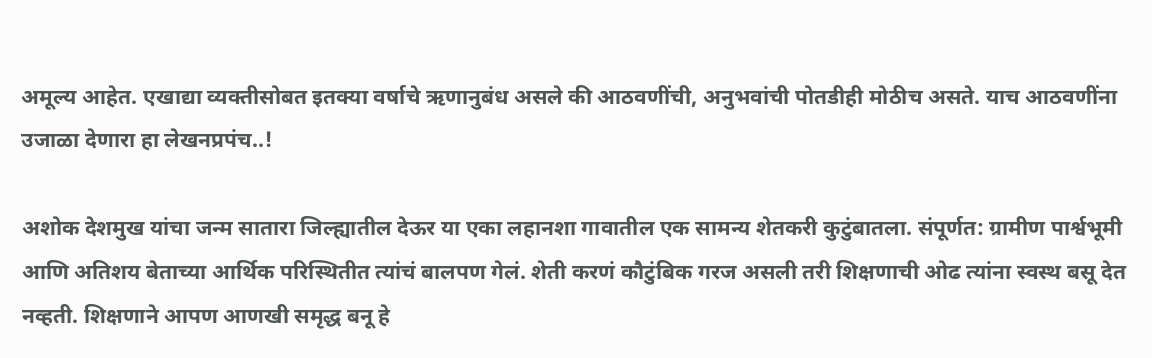अमूल्य आहेत. एखाद्या व्यक्तीसोबत इतक्या वर्षाचे ऋणानुबंध असले की आठवणींची, अनुभवांची पोतडीही मोठीच असते. याच आठवणींना उजाळा देणारा हा लेखनप्रपंच..!

अशोक देशमुख यांचा जन्म सातारा जिल्ह्यातील देऊर या एका लहानशा गावातील एक सामन्य शेतकरी कुटुंबातला. संपूर्णत: ग्रामीण पार्श्वभूमी आणि अतिशय बेताच्या आर्थिक परिस्थितीत त्यांचं बालपण गेलं. शेती करणं कौटुंबिक गरज असली तरी शिक्षणाची ओढ त्यांना स्वस्थ बसू देत नव्हती. शिक्षणाने आपण आणखी समृद्ध बनू हे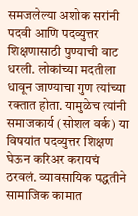समजलेल्या अशोक सरांनी पदवी आणि पदव्युत्तर शिक्षणासाठी पुण्याची वाट धरली. लोकांच्या मदतीला धावून जाण्याचा गुण त्यांच्या रक्तात होता. यामुळेच त्यांनी समाजकार्य (सोशल वर्क) या विषयांत पदव्युत्तर शिक्षण घेऊन करिअर करायचं ठरवलं. व्यावसायिक पद्धतीने सामाजिक कामात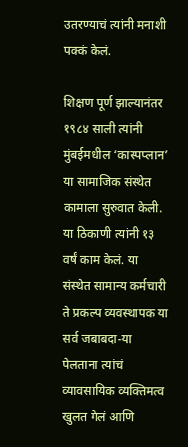उतरण्याचं त्यांनी मनाशी पक्कं केलं.

शिक्षण पूर्ण झाल्यानंतर १९८४ साली त्यांनी मुंबईमधील ‘कास्पप्लान’ या सामाजिक संस्थेत कामाला सुरुवात केली. या ठिकाणी त्यांनी १३ वर्षं काम केलं. या संस्थेत सामान्य कर्मचारी ते प्रकल्प व्यवस्थापक या सर्व जबाबदा-या पेलताना त्यांचं व्यावसायिक व्यक्तिमत्व खुलत गेलं आणि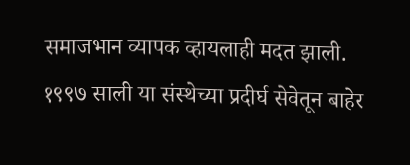समाजभान व्यापक व्हायलाही मदत झाली. १९९७ साली या संस्थेच्या प्रदीर्घ सेवेतून बाहेर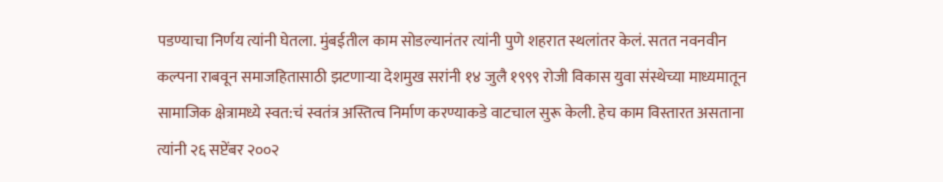पडण्याचा निर्णय त्यांनी घेतला. मुंबईतील काम सोडल्यानंतर त्यांनी पुणे शहरात स्थलांतर केलं. सतत नवनवीन कल्पना राबवून समाजहितासाठी झटणाऱ्या देशमुख सरांनी १४ जुलै १९९९ रोजी विकास युवा संस्थेच्या माध्यमातून सामाजिक क्षेत्रामध्ये स्वत:चं स्वतंत्र अस्तित्व निर्माण करण्याकडे वाटचाल सुरू केली. हेच काम विस्तारत असताना त्यांनी २६ सप्टेंबर २००२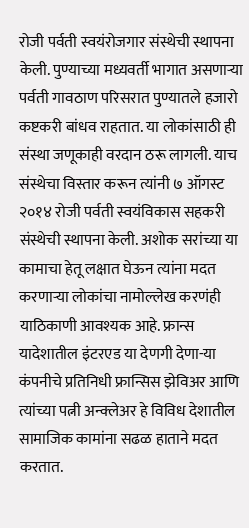रोजी पर्वती स्वयंरोजगार संस्थेची स्थापना केली. पुण्याच्या मध्यवर्ती भागात असणाऱ्या पर्वती गावठाण परिसरात पुण्यातले हजारो कष्टकरी बांधव राहतात. या लोकांसाठी ही संस्था जणूकाही वरदान ठरू लागली. याच संस्थेचा विस्तार करून त्यांनी ७ ऑगस्ट २०१४ रोजी पर्वती स्वयंविकास सहकरी संस्थेची स्थापना केली. अशोक सरांच्या या कामाचा हेतू लक्षात घेऊन त्यांना मदत करणाऱ्या लोकांचा नामोल्लेख करणंही याठिकाणी आवश्यक आहे. फ्रान्स यादेशातील इंटरएड या देणगी देणा-या कंपनीचे प्रतिनिधी फ्रान्सिस झेविअर आणि त्यांच्या पत्नी अन्क्लेअर हे विविध देशातील सामाजिक कामांना सढळ हाताने मदत करतात.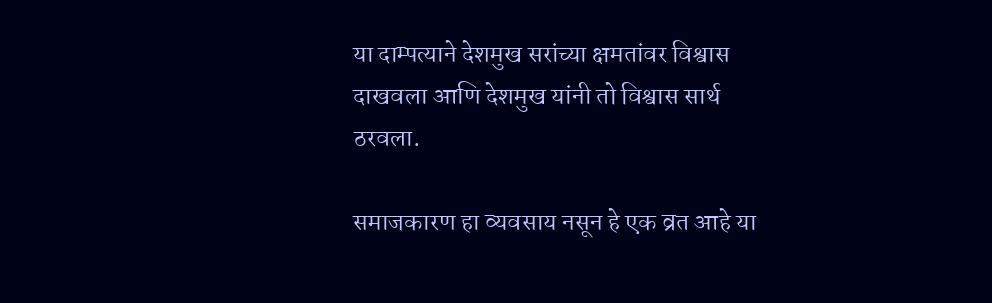या दाम्पत्याने देशमुख सरांच्या क्षमतांवर विश्वास दाखवला आणि देशमुख यांनी तो विश्वास सार्थ ठरवला.

समाजकारण हा व्यवसाय नसून हे एक व्रत आहे या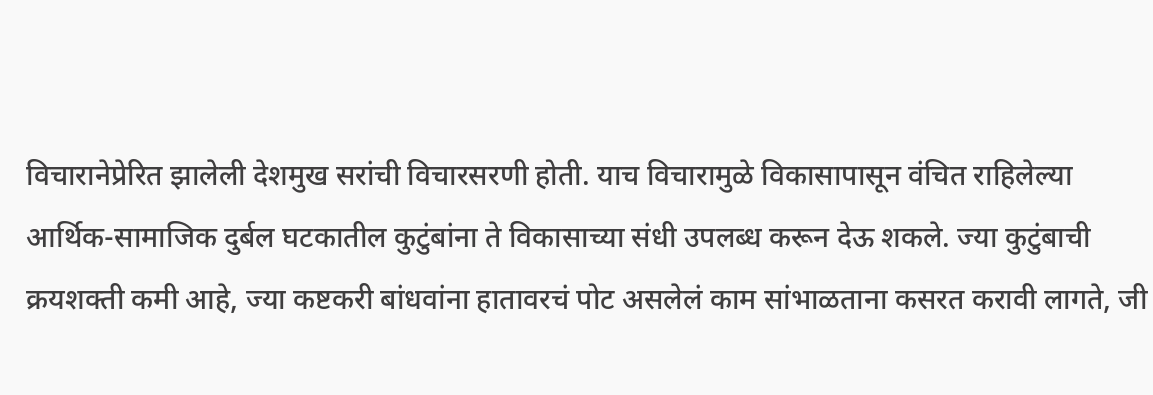विचारानेप्रेरित झालेली देशमुख सरांची विचारसरणी होती. याच विचारामुळे विकासापासून वंचित राहिलेल्या आर्थिक-सामाजिक दुर्बल घटकातील कुटुंबांना ते विकासाच्या संधी उपलब्ध करून देऊ शकले. ज्या कुटुंबाची क्रयशक्ती कमी आहे, ज्या कष्टकरी बांधवांना हातावरचं पोट असलेलं काम सांभाळताना कसरत करावी लागते, जी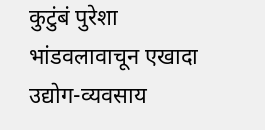कुटुंबं पुरेशा भांडवलावाचून एखादा उद्योग-व्यवसाय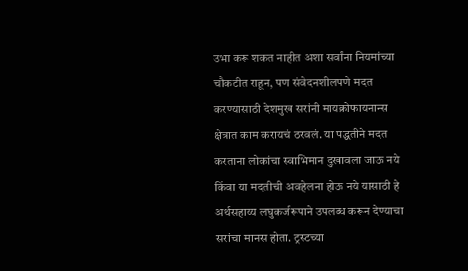उभा करू शकत नाहीत अशा सर्वांना नियमांच्या चौकटीत राहून, पण संवेदनशीलपणे मदत करण्यासाठी देशमुख सरांनी मायक्रोफायनान्स क्षेत्रात काम करायचं ठरवलं. या पद्धतीने मदत करताना लोकांचा स्वाभिमान दुखावला जाऊ नये किंवा या मदतीची अवहेलना होऊ नये यासाठी हे अर्थसहाय्य लघुकर्जरूपाने उपलब्ध करून देण्याचा सरांचा मानस होता. ट्रस्टच्या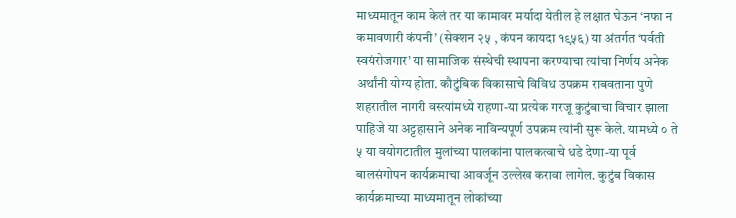माध्यमातून काम केलं तर या कामावर मर्यादा येतील हे लक्षात घेऊन ‘नफा न कमावणारी कंपनी’ (सेक्शन २५ , कंपन कायदा १९५६) या अंतर्गत ‘पर्वती स्वयंरोजगार’ या सामाजिक संस्थेची स्थापना करण्याचा त्यांचा निर्णय अनेक अर्थांनी योग्य होता. कौटुंबिक विकासाचे विविध उपक्रम राबवताना पुणे शहरातील नागरी वस्त्यांमध्ये राहणा-या प्रत्येक गरजू कुटुंबाचा विचार झाला पाहिजे या अट्टहासाने अनेक नाविन्यपूर्ण उपक्रम त्यांनी सुरू केले. यामध्ये ० ते ५ या वयोगटातील मुलांच्या पालकांना पालकत्वाचे धडे देणा-या पूर्व बालसंगोपन कार्यक्रमाचा आवर्जून उल्लेख करावा लागेल. कुटुंब विकास कार्यक्रमाच्या माध्यमातून लोकांच्या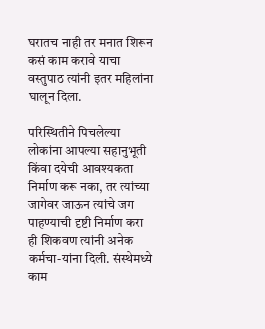घरातच नाही तर मनात शिरून कसं काम करावे याचा वस्तुपाठ त्यांनी इतर महिलांना घालून दिला.

परिस्थितीने पिचलेल्या लोकांना आपल्या सहानुभूती किंवा दयेची आवश्यकता निर्माण करू नका, तर त्यांच्या जागेवर जाऊन त्यांचे जग पाहण्याची दृष्टी निर्माण करा ही शिकवण त्यांनी अनेक कर्मचा-यांना दिली. संस्थेमध्ये काम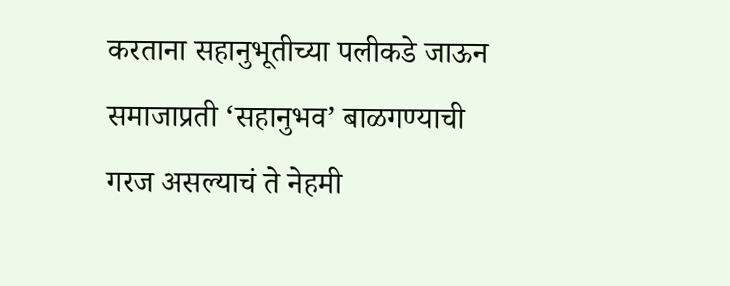करताना सहानुभूतीच्या पलीकडे जाऊन समाजाप्रती ‘सहानुभव’ बाळगण्याची गरज असल्याचं ते नेहमी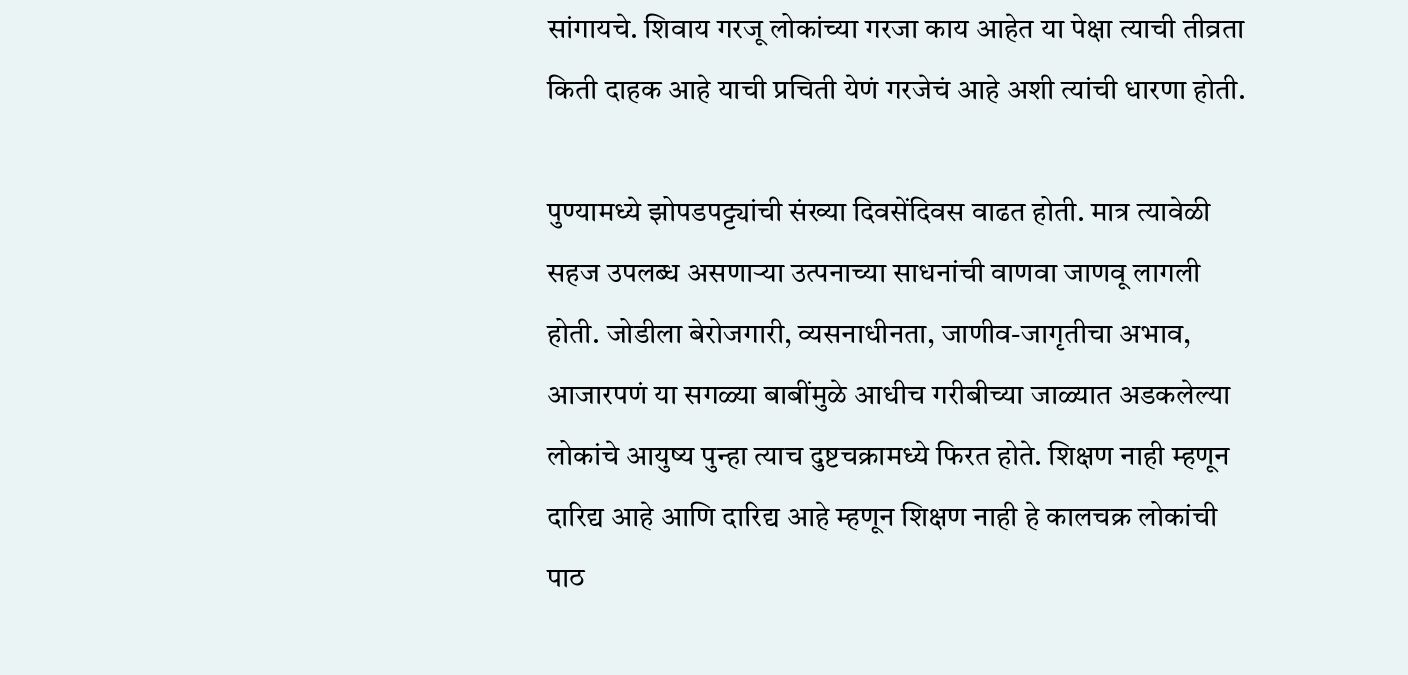सांगायचे. शिवाय गरजू लोकांच्या गरजा काय आहेत या पेक्षा त्याची तीव्रता किती दाहक आहे याची प्रचिती येणं गरजेचं आहे अशी त्यांची धारणा होती.

पुण्यामध्ये झोपडपट्ट्यांची संख्या दिवसेंदिवस वाढत होती. मात्र त्यावेळी सहज उपलब्ध असणाऱ्या उत्पनाच्या साधनांची वाणवा जाणवू लागली होती. जोडीला बेरोजगारी, व्यसनाधीनता, जाणीव-जागृतीचा अभाव, आजारपणं या सगळ्या बाबींमुळे आधीच गरीबीच्या जाळ्यात अडकलेल्या लोकांचे आयुष्य पुन्हा त्याच दुष्टचक्रामध्ये फिरत होते. शिक्षण नाही म्हणून दारिद्य आहे आणि दारिद्य आहे म्हणून शिक्षण नाही हे कालचक्र लोकांची पाठ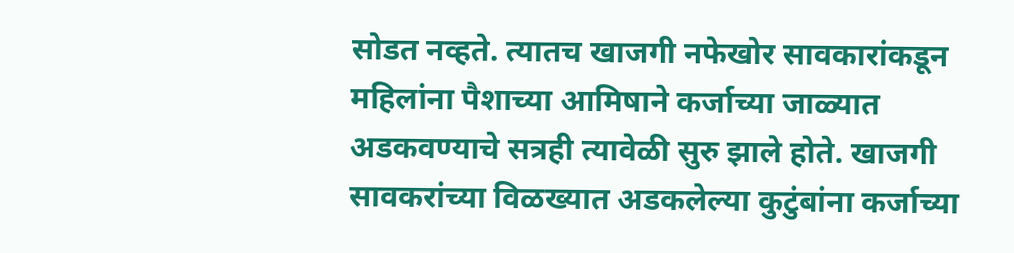सोडत नव्हते. त्यातच खाजगी नफेखोर सावकारांकडून महिलांना पैशाच्या आमिषाने कर्जाच्या जाळ्यात अडकवण्याचे सत्रही त्यावेळी सुरु झाले होते. खाजगी सावकरांच्या विळख्यात अडकलेल्या कुटुंबांना कर्जाच्या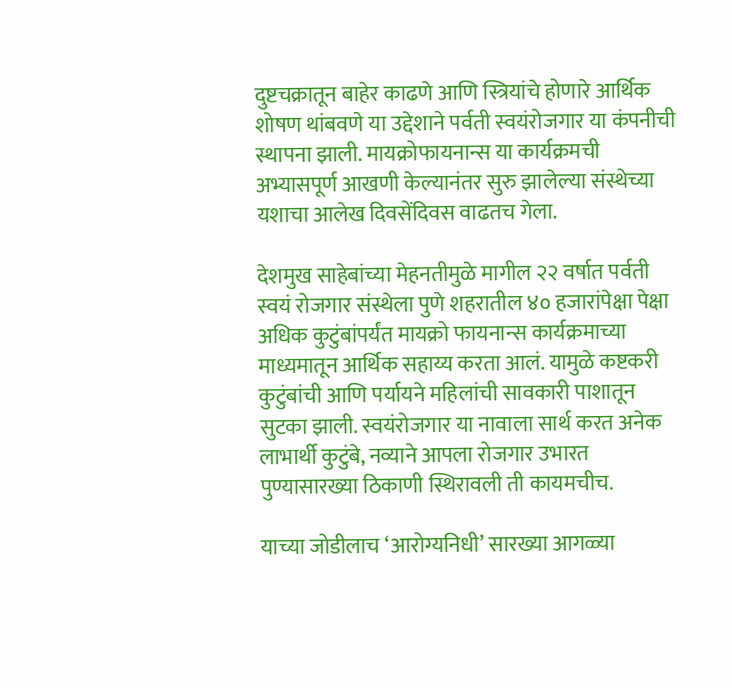दुष्टचक्रातून बाहेर काढणे आणि स्त्रियांचे होणारे आर्थिक शोषण थांबवणे या उद्देशाने पर्वती स्वयंरोजगार या कंपनीची स्थापना झाली. मायक्रोफायनान्स या कार्यक्रमची अभ्यासपूर्ण आखणी केल्यानंतर सुरु झालेल्या संस्थेच्या यशाचा आलेख दिवसेंदिवस वाढतच गेला.

देशमुख साहेबांच्या मेहनतीमुळे मागील २२ वर्षात पर्वती स्वयं रोजगार संस्थेला पुणे शहरातील ४० हजारांपेक्षा पेक्षा अधिक कुटुंबांपर्यंत मायक्रो फायनान्स कार्यक्रमाच्या माध्यमातून आर्थिक सहाय्य करता आलं. यामुळे कष्टकरी कुटुंबांची आणि पर्यायने महिलांची सावकारी पाशातून सुटका झाली. स्वयंरोजगार या नावाला सार्थ करत अनेक लाभार्थी कुटुंबे, नव्याने आपला रोजगार उभारत पुण्यासारख्या ठिकाणी स्थिरावली ती कायमचीच.

याच्या जोडीलाच ‘आरोग्यनिधी’ सारख्या आगळ्या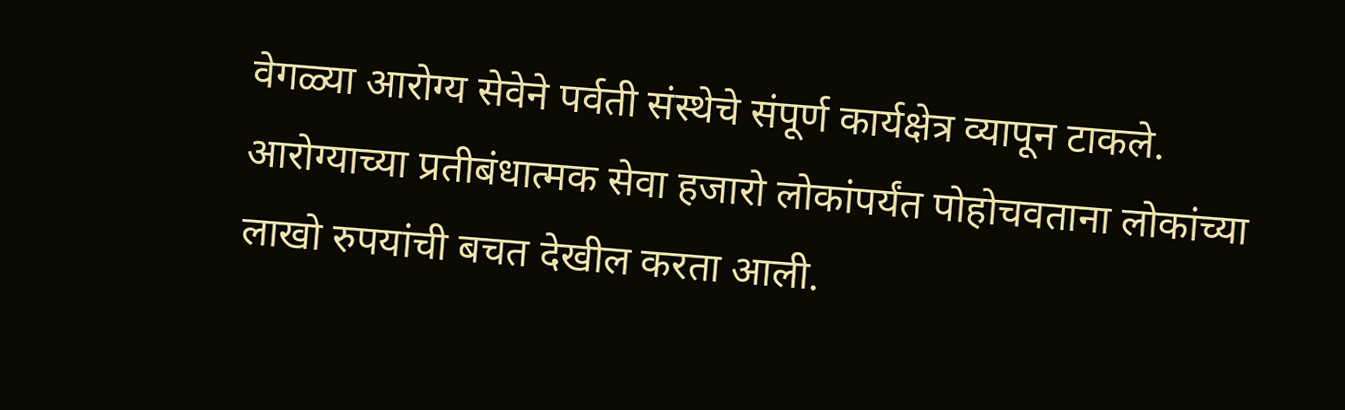वेगळ्या आरोग्य सेवेने पर्वती संस्थेचे संपूर्ण कार्यक्षेत्र व्यापून टाकले. आरोग्याच्या प्रतीबंधात्मक सेवा हजारो लोकांपर्यंत पोहोचवताना लोकांच्या लाखो रुपयांची बचत देखील करता आली.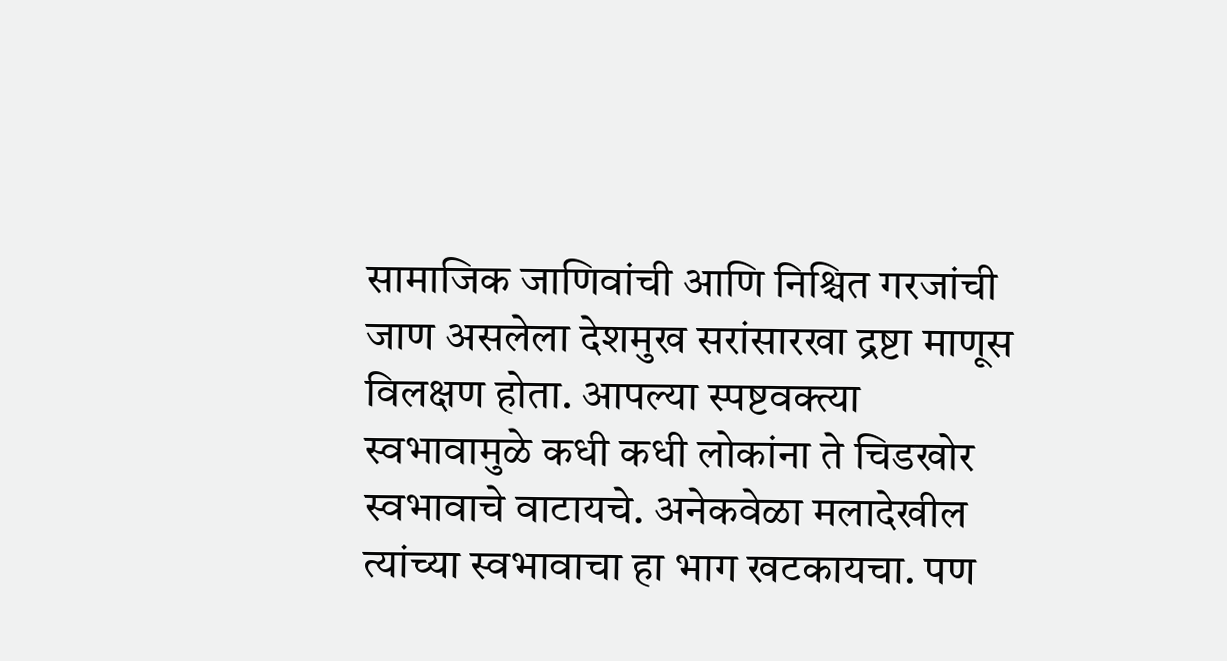सामाजिक जाणिवांची आणि निश्चित गरजांची जाण असलेला देशमुख सरांसारखा द्रष्टा माणूस विलक्षण होता. आपल्या स्पष्टवक्त्या स्वभावामुळे कधी कधी लोकांना ते चिडखोर स्वभावाचे वाटायचे. अनेकवेळा मलादेखील त्यांच्या स्वभावाचा हा भाग खटकायचा. पण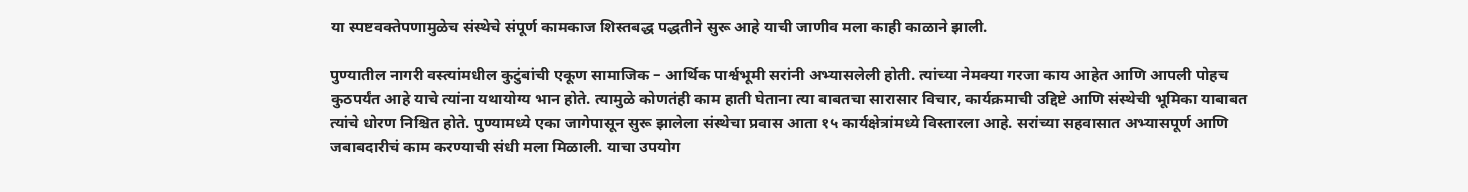या स्पष्टवक्तेपणामुळेच संस्थेचे संपूर्ण कामकाज शिस्तबद्ध पद्धतीने सुरू आहे याची जाणीव मला काही काळाने झाली.

पुण्यातील नागरी वस्त्यांमधील कुटुंबांची एकूण सामाजिक – आर्थिक पार्श्वभूमी सरांनी अभ्यासलेली होती. त्यांच्या नेमक्या गरजा काय आहेत आणि आपली पोहच कुठपर्यंत आहे याचे त्यांना यथायोग्य भान होते. त्यामुळे कोणतंही काम हाती घेताना त्या बाबतचा सारासार विचार, कार्यक्रमाची उद्दिष्टे आणि संस्थेची भूमिका याबाबत त्यांचे धोरण निश्चित होते. पुण्यामध्ये एका जागेपासून सुरू झालेला संस्थेचा प्रवास आता १५ कार्यक्षेत्रांमध्ये विस्तारला आहे. सरांच्या सहवासात अभ्यासपूर्ण आणि जबाबदारीचं काम करण्याची संधी मला मिळाली. याचा उपयोग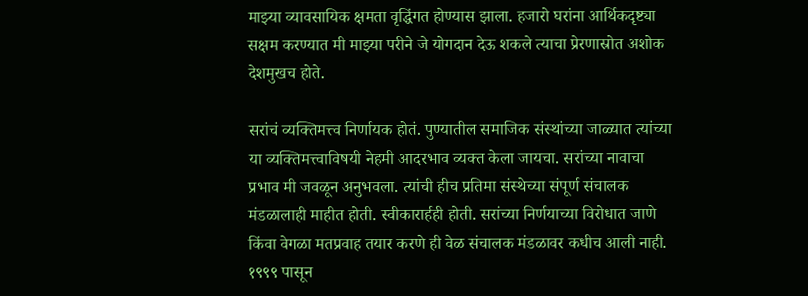माझ्या व्यावसायिक क्षमता वृद्धिंगत होण्यास झाला. हजारो घरांना आर्थिकदृष्ट्या सक्षम करण्यात मी माझ्या परीने जे योगदान देऊ शकले त्याचा प्रेरणास्रोत अशोक देशमुखच होते.

सरांचं व्यक्तिमत्त्व निर्णायक होतं. पुण्यातील समाजिक संस्थांच्या जाळ्यात त्यांच्या या व्यक्तिमत्त्वाविषयी नेहमी आदरभाव व्यक्त केला जायचा. सरांच्या नावाचा प्रभाव मी जवळून अनुभवला. त्यांची हीच प्रतिमा संस्थेच्या संपूर्ण संचालक मंडळालाही माहीत होती. स्वीकारार्हही होती. सरांच्या निर्णयाच्या विरोधात जाणे किंवा वेगळा मतप्रवाह तयार करणे ही वेळ संचालक मंडळावर कधीच आली नाही. १९९९ पासून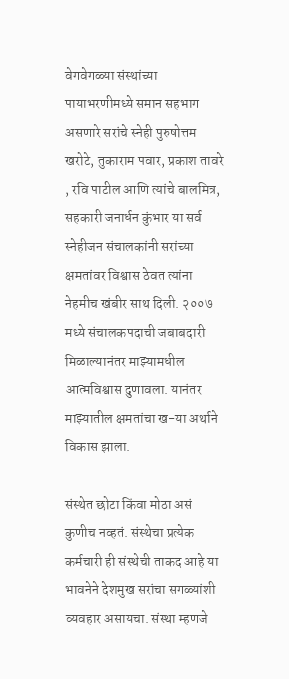वेगवेगळ्या संस्थांच्या पायाभरणीमध्ये समान सहभाग असणारे सरांचे स्नेही पुरुषोत्तम खरोटे, तुकाराम पवार, प्रकाश तावरे , रवि पाटील आणि त्यांचे बालमित्र, सहकारी जनार्धन कुंभार या सर्व स्नेहीजन संचालकांनी सरांच्या क्षमतांवर विश्वास ठेवत त्यांना नेहमीच खंबीर साथ दिली. २००७ मध्ये संचालकपदाची जबाबदारी मिळाल्यानंतर माझ्यामधील आत्मविश्वास दुणावला. यानंतर माझ्यातील क्षमतांचा ख-या अर्थाने विकास झाला.

संस्थेत छोटा किंवा मोठा असं कुणीच नव्हतं. संस्थेचा प्रत्येक कर्मचारी ही संस्थेची ताकद आहे या भावनेने देशमुख सरांचा सगळ्यांशी व्यवहार असायचा. संस्था म्हणजे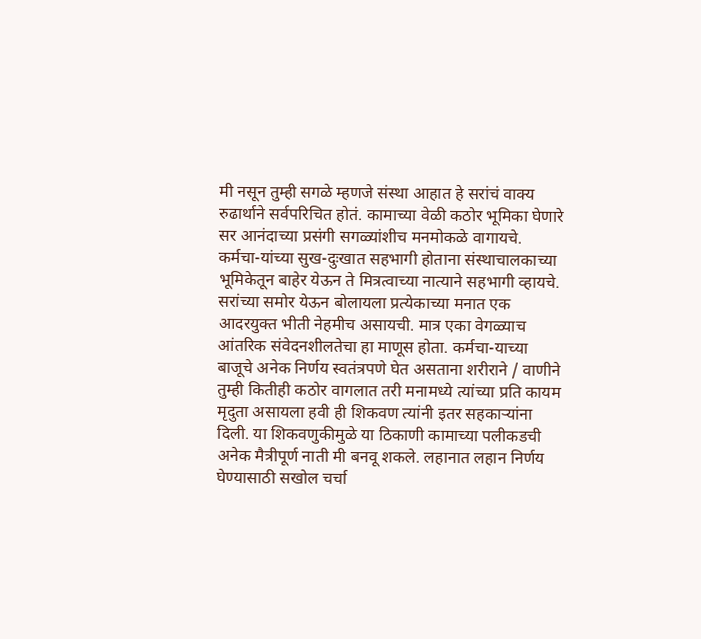मी नसून तुम्ही सगळे म्हणजे संस्था आहात हे सरांचं वाक्य रुढार्थाने सर्वपरिचित होतं. कामाच्या वेळी कठोर भूमिका घेणारे सर आनंदाच्या प्रसंगी सगळ्यांशीच मनमोकळे वागायचे. कर्मचा-यांच्या सुख-दुःखात सहभागी होताना संस्थाचालकाच्या भूमिकेतून बाहेर येऊन ते मित्रत्वाच्या नात्याने सहभागी व्हायचे. सरांच्या समोर येऊन बोलायला प्रत्येकाच्या मनात एक आदरयुक्त भीती नेहमीच असायची. मात्र एका वेगळ्याच आंतरिक संवेदनशीलतेचा हा माणूस होता. कर्मचा-याच्या बाजूचे अनेक निर्णय स्वतंत्रपणे घेत असताना शरीराने / वाणीने तुम्ही कितीही कठोर वागलात तरी मनामध्ये त्यांच्या प्रति कायम मृदुता असायला हवी ही शिकवण त्यांनी इतर सहकाऱ्यांना दिली. या शिकवणुकीमुळे या ठिकाणी कामाच्या पलीकडची अनेक मैत्रीपूर्ण नाती मी बनवू शकले. लहानात लहान निर्णय घेण्यासाठी सखोल चर्चा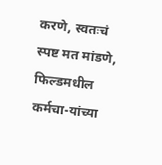करणे, स्वतःचं स्पष्ट मत मांडणे, फिल्डमधील कर्मचा-यांच्या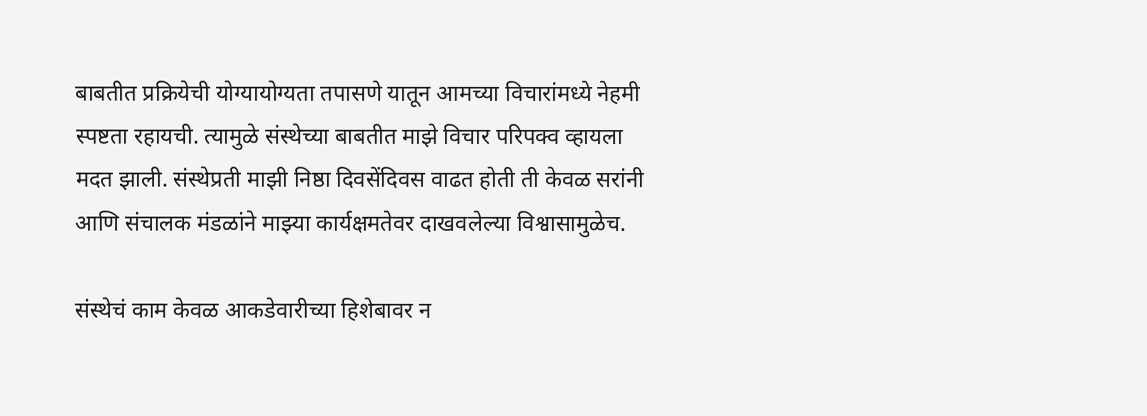बाबतीत प्रक्रियेची योग्यायोग्यता तपासणे यातून आमच्या विचारांमध्ये नेहमी स्पष्टता रहायची. त्यामुळे संस्थेच्या बाबतीत माझे विचार परिपक्व व्हायला मदत झाली. संस्थेप्रती माझी निष्ठा दिवसेंदिवस वाढत होती ती केवळ सरांनी आणि संचालक मंडळांने माझ्या कार्यक्षमतेवर दाखवलेल्या विश्वासामुळेच.

संस्थेचं काम केवळ आकडेवारीच्या हिशेबावर न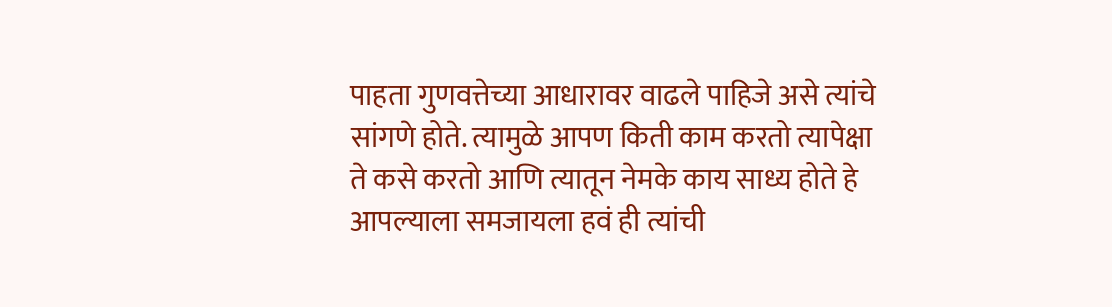पाहता गुणवत्तेच्या आधारावर वाढले पाहिजे असे त्यांचे सांगणे होते. त्यामुळे आपण किती काम करतो त्यापेक्षा ते कसे करतो आणि त्यातून नेमके काय साध्य होते हे आपल्याला समजायला हवं ही त्यांची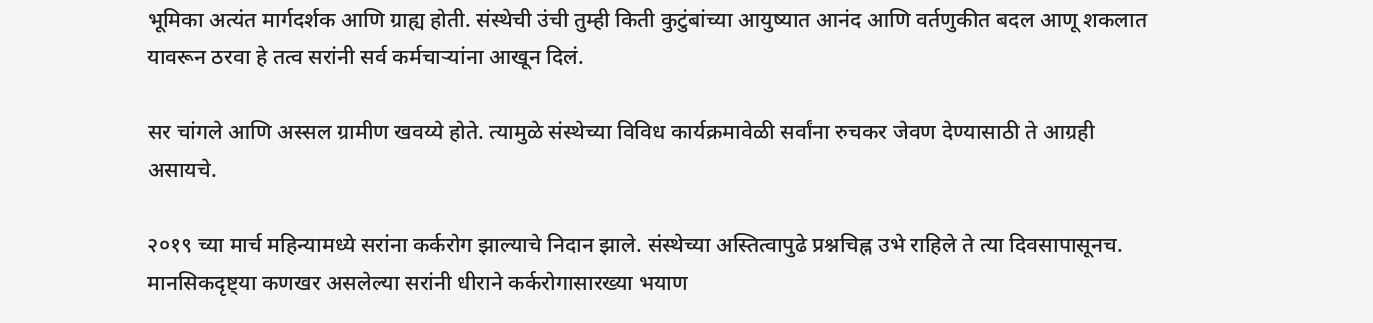भूमिका अत्यंत मार्गदर्शक आणि ग्राह्य होती. संस्थेची उंची तुम्ही किती कुटुंबांच्या आयुष्यात आनंद आणि वर्तणुकीत बदल आणू शकलात यावरून ठरवा हे तत्व सरांनी सर्व कर्मचाऱ्यांना आखून दिलं.

सर चांगले आणि अस्सल ग्रामीण खवय्ये होते. त्यामुळे संस्थेच्या विविध कार्यक्रमावेळी सर्वांना रुचकर जेवण देण्यासाठी ते आग्रही असायचे.

२०१९ च्या मार्च महिन्यामध्ये सरांना कर्करोग झाल्याचे निदान झाले. संस्थेच्या अस्तित्वापुढे प्रश्नचिह्न उभे राहिले ते त्या दिवसापासूनच. मानसिकदृष्ट्या कणखर असलेल्या सरांनी धीराने कर्करोगासारख्या भयाण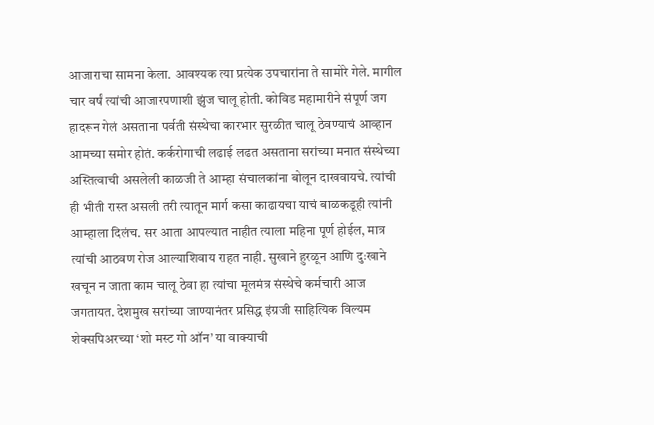आजाराचा सामना केला. आवश्यक त्या प्रत्येक उपचारांना ते सामोरे गेले. मागील चार वर्षं त्यांची आजारपणाशी झुंज चालू होती. कोविड महामारीने संपूर्ण जग हादरून गेलं असताना पर्वती संस्थेचा कारभार सुरळीत चालू ठेवण्याचं आव्हान आमच्या समोर होतं. कर्करोगाची लढाई लढत असताना सरांच्या मनात संस्थेच्या अस्तित्वाची असलेली काळजी ते आम्हा संचालकांना बोलून दाखवायचे. त्यांची ही भीती रास्त असली तरी त्यातून मार्ग कसा काढायचा याचं बाळकडूही त्यांनी आम्हाला दिलंच. सर आता आपल्यात नाहीत त्याला महिना पूर्ण होईल, मात्र त्यांची आठवण रोज आल्याशिवाय राहत नाही. सुखाने हुरळून आणि दुःखाने खचून न जाता काम चालू ठेवा हा त्यांचा मूलमंत्र संस्थेचे कर्मचारी आज जगतायत. देशमुख सरांच्या जाण्यानंतर प्रसिद्ध इंग्रजी साहित्यिक विल्यम शेक्सपिअरच्या ‘शो मस्ट गो ऑन’ या वाक्याची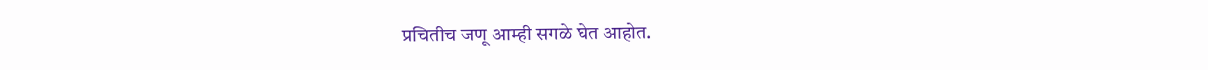प्रचितीच जणू आम्ही सगळे घेत आहोत.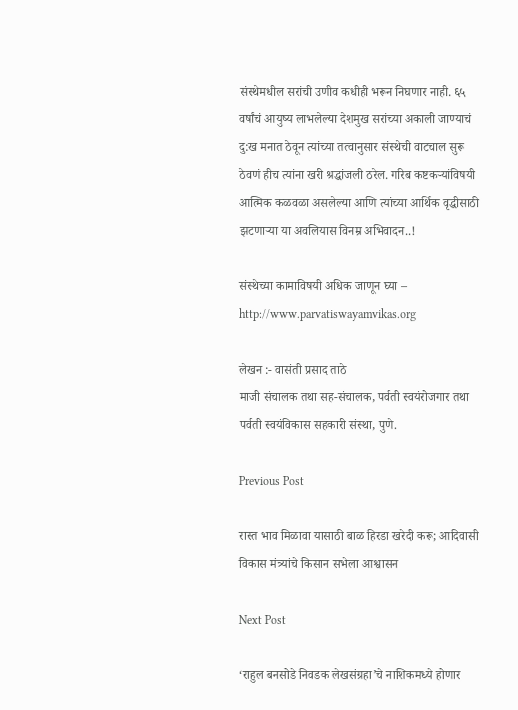संस्थेमधील सरांची उणीव कधीही भरून निघणार नाही. ६५ वर्षांचं आयुष्य लाभलेल्या देशमुख सरांच्या अकाली जाण्याचं दु:ख मनात ठेवून त्यांच्या तत्वानुसार संस्थेची वाटचाल सुरू ठेवणं हीच त्यांना खरी श्रद्धांजली ठरेल. गरिब कष्टकऱ्यांविषयी आत्मिक कळवळा असलेल्या आणि त्यांच्या आर्थिक वृद्धीसाठी झटणाऱ्या या अवलियास विनम्र अभिवादन..!

संस्थेच्या कामाविषयी अधिक जाणून घ्या – http://www.parvatiswayamvikas.org

लेखन :- वासंती प्रसाद ताठे
माजी संचालक तथा सह-संचालक, पर्वती स्वयंरोजगार तथा पर्वती स्वयंविकास सहकारी संस्था, पुणे.

Previous Post

रास्त भाव मिळावा यासाठी बाळ हिरडा खरेदी करू; आदिवासी विकास मंत्र्यांचे किसान सभेला आश्वासन

Next Post

‘राहुल बनसोडे निवडक लेखसंग्रहा’चे नाशिकमध्ये होणार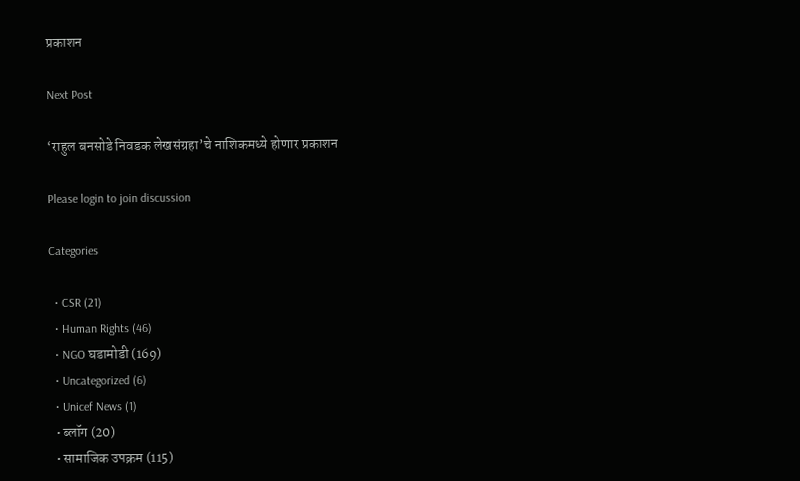प्रकाशन

Next Post

‘राहुल बनसोडे निवडक लेखसंग्रहा’चे नाशिकमध्ये होणार प्रकाशन

Please login to join discussion

Categories

  • CSR (21)
  • Human Rights (46)
  • NGO घडामोडी (169)
  • Uncategorized (6)
  • Unicef News (1)
  • ब्लॉग (20)
  • सामाजिक उपक्रम (115)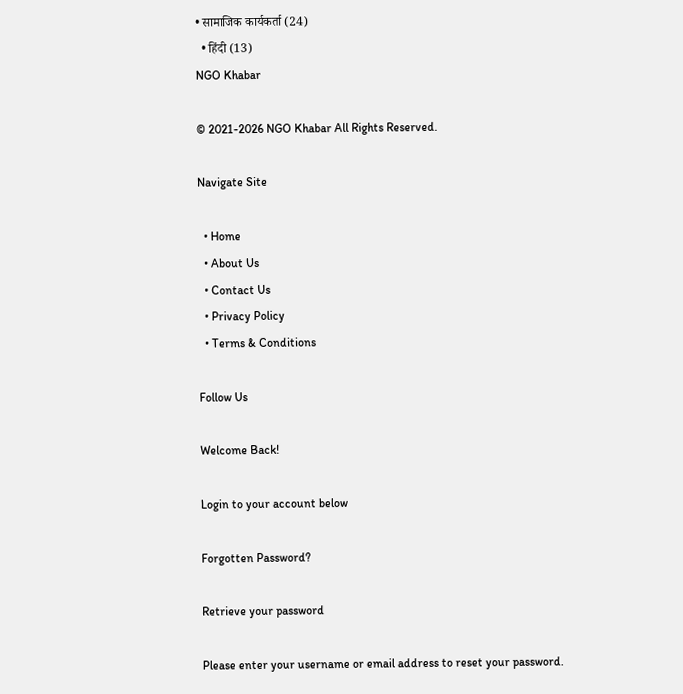• सामाजिक कार्यकर्ता (24)
  • हिंदी (13)
NGO Khabar

© 2021-2026 NGO Khabar All Rights Reserved.

Navigate Site

  • Home
  • About Us
  • Contact Us
  • Privacy Policy
  • Terms & Conditions

Follow Us

Welcome Back!

Login to your account below

Forgotten Password?

Retrieve your password

Please enter your username or email address to reset your password.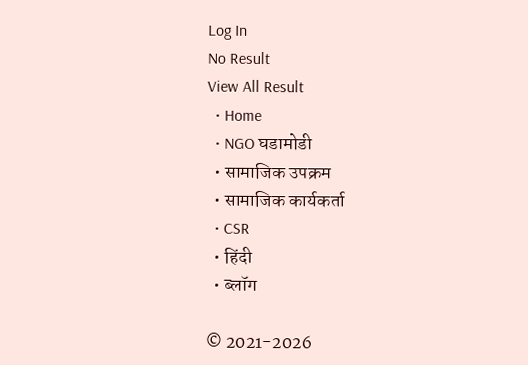Log In
No Result
View All Result
  • Home
  • NGO घडामोडी
  • सामाजिक उपक्रम
  • सामाजिक कार्यकर्ता
  • CSR
  • हिंदी
  • ब्लॉग

© 2021-2026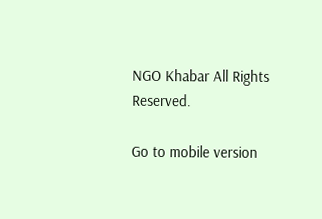NGO Khabar All Rights Reserved.

Go to mobile version